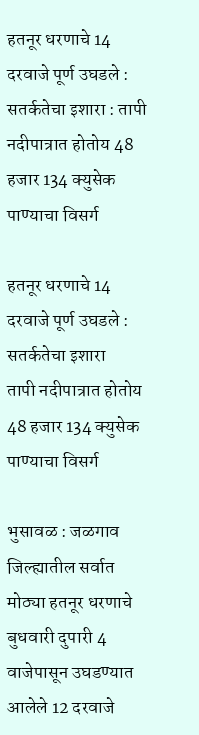हतनूर धरणाचे 14 दरवाजे पूर्ण उघडले : सतर्कतेचा इशारा : तापी नदीपात्रात होतोय 48 हजार 134 क्युसेक पाण्याचा विसर्ग

हतनूर धरणाचे 14 दरवाजे पूर्ण उघडले : सतर्कतेचा इशारा
तापी नदीपात्रात होतोय 48 हजार 134 क्युसेक पाण्याचा विसर्ग

भुसावळ : जळगाव जिल्ह्यातील सर्वात मोठ्या हतनूर धरणाचे बुधवारी दुपारी 4 वाजेपासून उघडण्यात आलेले 12 दरवाजे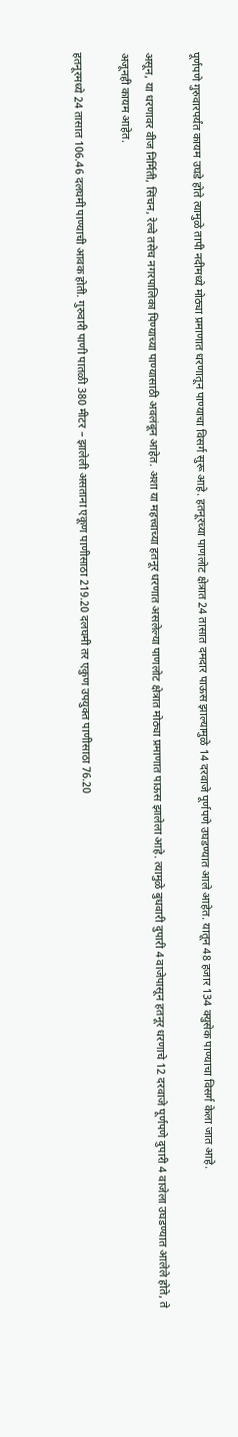पूर्णपणे गुरुवारपर्यंत कायम उघडे होते त्यामुळे तापी नदीमध्ये मोठ्या प्रमाणात धरणातून पाण्याचा विसर्ग सुरू आहे. हतनूरच्या पाणलोट क्षेत्रात 24 तासात दमदार पाऊस झाल्यामुळे 14 दरवाजे पूर्णपणे उघडण्यात आले आहेत. यातून 48 हजार 134 क्युसेक पाण्याचा विसर्ग केला जात आहे.

असून, या धरणावर वीज निर्मिती, सिंचन, रेल्वे तसेच नगरपालिका पिण्याच्या पाण्यासाठी अवलंबून आहेत. अशा या महत्त्वाच्या हतनूर धरणात असलेल्या पाणलोट क्षेत्रात मोठ्या प्रमाणात पाऊस झालेला आहे. त्यामुळे बुधवारी दुपारी 4 वाजेपासून हतनूर धरणाचे 12 दरवाजे पूर्णपणे दुपारी 4 वाजेला उघडण्यात आलेले होते, ते अजूनही कायम आहेत.

हतनूरमध्ये 24 तासात 106.46 दलघमी पाण्याची आवक होती. गुरुवारी पाणी पातळी 380 मीटर – झालेली असताना एकूण पाणीसाठा 219.20 दलघमी तर एकुण उपयुक्त पाणीसाठा 76.20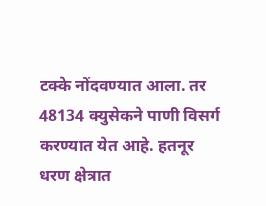टक्के नोंदवण्यात आला. तर 48134 क्युसेकने पाणी विसर्ग करण्यात येत आहे. हतनूर धरण क्षेत्रात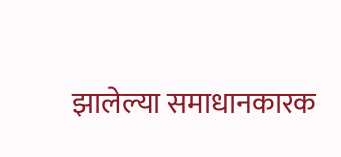झालेल्या समाधानकारक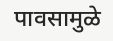पावसामुळे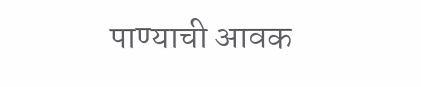पाण्याची आवक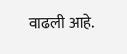वाढली आहे.